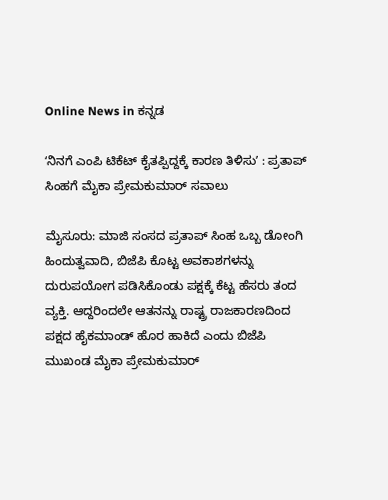Online News in ಕನ್ನಡ

ʻನಿನಗೆ ಎಂಪಿ ಟಿಕೆಟ್‌ ಕೈತಪ್ಪಿದ್ದಕ್ಕೆ ಕಾರಣ ತಿಳಿಸುʼ : ಪ್ರತಾಪ್‌ ಸಿಂಹಗೆ ಮೈಕಾ ಪ್ರೇಮಕುಮಾರ್‌ ಸವಾಲು

ಮೈಸೂರು: ಮಾಜಿ ಸಂಸದ ಪ್ರತಾಪ್‌ ಸಿಂಹ ಒಬ್ಬ ಡೋಂಗಿ ಹಿಂದುತ್ವವಾದಿ, ಬಿಜೆಪಿ ಕೊಟ್ಟ ಅವಕಾಶಗಳನ್ನು ದುರುಪಯೋಗ ಪಡಿಸಿಕೊಂಡು ಪಕ್ಷಕ್ಕೆ ಕೆಟ್ಟ ಹೆಸರು ತಂದ ವ್ಯಕ್ತಿ. ಆದ್ದರಿಂದಲೇ ಆತನನ್ನು ರಾಷ್ಟ್ರ ರಾಜಕಾರಣದಿಂದ ಪಕ್ಷದ ಹೈಕಮಾಂಡ್‌ ಹೊರ ಹಾಕಿದೆ ಎಂದು ಬಿಜೆಪಿ ಮುಖಂಡ ಮೈಕಾ ಪ್ರೇಮಕುಮಾರ್‌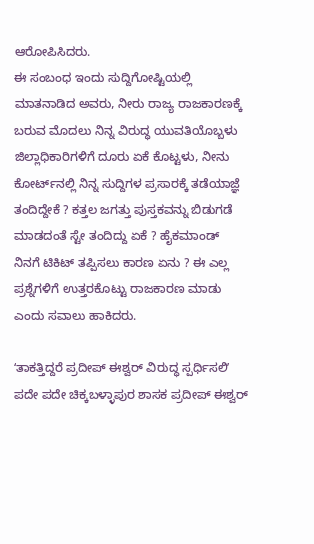ಆರೋಪಿಸಿದರು.
ಈ ಸಂಬಂಧ ಇಂದು ಸುದ್ದಿಗೋಷ್ಟಿಯಲ್ಲಿ ಮಾತನಾಡಿದ ಅವರು, ನೀರು ರಾಜ್ಯ ರಾಜಕಾರಣಕ್ಕೆ ಬರುವ ಮೊದಲು ನಿನ್ನ ವಿರುದ್ಧ ಯುವತಿಯೊಬ್ಬಳು ಜಿಲ್ಲಾಧಿಕಾರಿಗಳಿಗೆ ದೂರು ಏಕೆ ಕೊಟ್ಟಳು, ನೀನು ಕೋರ್ಟ್‌ನಲ್ಲಿ ನಿನ್ನ ಸುದ್ದಿಗಳ ಪ್ರಸಾರಕ್ಕೆ ತಡೆಯಾಜ್ಞೆ ತಂದಿದ್ದೇಕೆ ? ಕತ್ತಲ ಜಗತ್ತು ಪುಸ್ತಕವನ್ನು ಬಿಡುಗಡೆ ಮಾಡದಂತೆ ಸ್ಟೇ ತಂದಿದ್ದು ಏಕೆ ? ಹೈಕಮಾಂಡ್‌ ನಿನಗೆ ಟಿಕಿಟ್‌ ತಪ್ಪಿಸಲು ಕಾರಣ ಏನು ? ಈ ಎಲ್ಲ ಪ್ರಶ್ನೆಗಳಿಗೆ ಉತ್ತರಕೊಟ್ಟು ರಾಜಕಾರಣ ಮಾಡು ಎಂದು ಸವಾಲು ಹಾಕಿದರು.

ʻತಾಕತ್ತಿದ್ದರೆ ಪ್ರದೀಪ್‌ ಈಶ್ವರ್‌ ವಿರುದ್ಧ ಸ್ಪರ್ಧಿಸಲಿʼ
ಪದೇ ಪದೇ ಚಿಕ್ಕಬಳ್ಳಾಪುರ ಶಾಸಕ ಪ್ರದೀಪ್‌ ಈಶ್ವರ್‌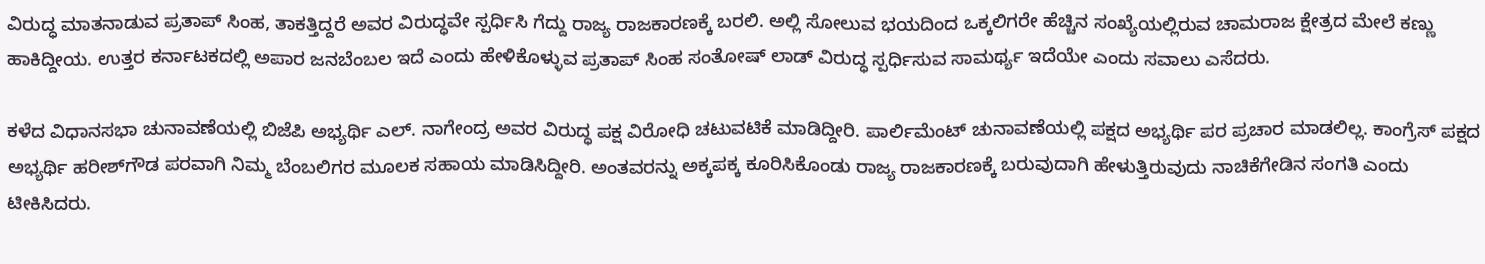ವಿರುದ್ಧ ಮಾತನಾಡುವ ಪ್ರತಾಪ್‌ ಸಿಂಹ, ತಾಕತ್ತಿದ್ದರೆ ಅವರ ವಿರುದ್ಧವೇ ಸ್ಪರ್ಧಿಸಿ ಗೆದ್ದು ರಾಜ್ಯ ರಾಜಕಾರಣಕ್ಕೆ ಬರಲಿ. ಅಲ್ಲಿ ಸೋಲುವ ಭಯದಿಂದ ಒಕ್ಕಲಿಗರೇ ಹೆಚ್ಚಿನ ಸಂಖ್ಯೆಯಲ್ಲಿರುವ ಚಾಮರಾಜ ಕ್ಷೇತ್ರದ ಮೇಲೆ ಕಣ್ಣು ಹಾಕಿದ್ದೀಯ. ಉತ್ತರ ಕರ್ನಾಟಕದಲ್ಲಿ ಅಪಾರ ಜನಬೆಂಬಲ ಇದೆ ಎಂದು ಹೇಳಿಕೊಳ್ಳುವ ಪ್ರತಾಪ್‌ ಸಿಂಹ ಸಂತೋಷ್‌ ಲಾಡ್‌ ವಿರುದ್ಧ ಸ್ಪರ್ಧಿಸುವ ಸಾಮರ್ಥ್ಯ ಇದೆಯೇ ಎಂದು ಸವಾಲು ಎಸೆದರು.

ಕಳೆದ ವಿಧಾನಸಭಾ ಚುನಾವಣೆಯಲ್ಲಿ ಬಿಜೆಪಿ ಅಭ್ಯರ್ಥಿ ಎಲ್. ನಾಗೇಂದ್ರ ಅವರ ವಿರುದ್ಧ ಪಕ್ಷ ವಿರೋಧಿ ಚಟುವಟಿಕೆ ಮಾಡಿದ್ದೀರಿ. ಪಾರ್ಲಿಮೆಂಟ್‌ ಚುನಾವಣೆಯಲ್ಲಿ ಪಕ್ಷದ ಅಭ್ಯರ್ಥಿ ಪರ ಪ್ರಚಾರ ಮಾಡಲಿಲ್ಲ. ಕಾಂಗ್ರೆಸ್‌ ಪಕ್ಷದ ಅಭ್ಯರ್ಥಿ ಹರೀಶ್‌ಗೌಡ ಪರವಾಗಿ ನಿಮ್ಮ ಬೆಂಬಲಿಗರ ಮೂಲಕ ಸಹಾಯ ಮಾಡಿಸಿದ್ದೀರಿ. ಅಂತವರನ್ನು ಅಕ್ಕಪಕ್ಕ ಕೂರಿಸಿಕೊಂಡು ರಾಜ್ಯ ರಾಜಕಾರಣಕ್ಕೆ ಬರುವುದಾಗಿ ಹೇಳುತ್ತಿರುವುದು ನಾಚಿಕೆಗೇಡಿನ ಸಂಗತಿ ಎಂದು ಟೀಕಿಸಿದರು.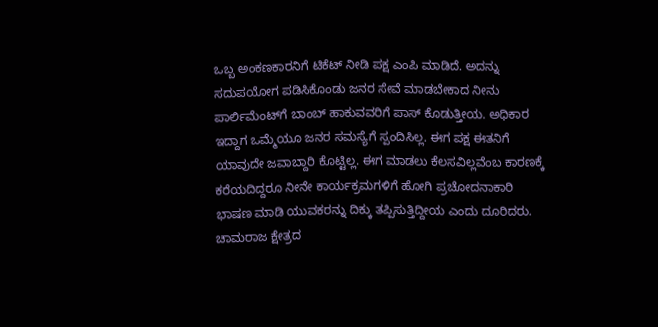ಒಬ್ಬ ಅಂಕಣಕಾರನಿಗೆ ಟಿಕೆಟ್‌ ನೀಡಿ ಪಕ್ಷ ಎಂಪಿ ಮಾಡಿದೆ. ಅದನ್ನು ಸದುಪಯೋಗ ಪಡಿಸಿಕೊಂಡು ಜನರ ಸೇವೆ ಮಾಡಬೇಕಾದ ನೀನು ಪಾರ್ಲಿಮೆಂಟ್‌ಗೆ ಬಾಂಬ್‌ ಹಾಕುವವರಿಗೆ ಪಾಸ್‌ ಕೊಡುತ್ತೀಯ. ಅಧಿಕಾರ ಇದ್ದಾಗ ಒಮ್ಮೆಯೂ ಜನರ ಸಮಸ್ಯೆಗೆ ಸ್ಪಂದಿಸಿಲ್ಲ. ಈಗ ಪಕ್ಷ ಈತನಿಗೆ ಯಾವುದೇ ಜವಾಬ್ದಾರಿ ಕೊಟ್ಟಿಲ್ಲ. ಈಗ ಮಾಡಲು ಕೆಲಸವಿಲ್ಲವೆಂಬ ಕಾರಣಕ್ಕೆ ಕರೆಯದಿದ್ದರೂ ನೀನೇ ಕಾರ್ಯಕ್ರಮಗಳಿಗೆ ಹೋಗಿ ಪ್ರಚೋದನಾಕಾರಿ ಭಾಷಣ ಮಾಡಿ ಯುವಕರನ್ನು ದಿಕ್ಕು ತಪ್ಪಿಸುತ್ತಿದ್ದೀಯ ಎಂದು ದೂರಿದರು.
ಚಾಮರಾಜ ಕ್ಷೇತ್ರದ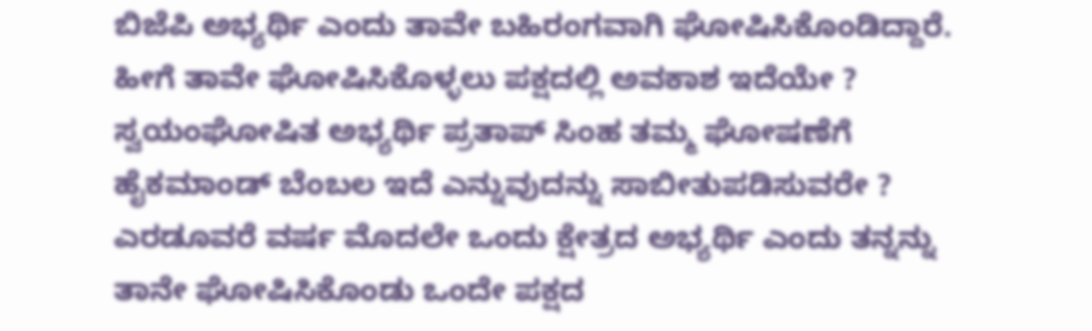ಬಿಜೆಪಿ ಅಭ್ಯರ್ಥಿ ಎಂದು ತಾವೇ ಬಹಿರಂಗವಾಗಿ ಘೋಷಿಸಿಕೊಂಡಿದ್ದಾರೆ. ಹೀಗೆ ತಾವೇ ಘೋಷಿಸಿಕೊಳ್ಳಲು ಪಕ್ಷದಲ್ಲಿ ಅವಕಾಶ ಇದೆಯೇ ? ಸ್ವಯಂಘೋಷಿತ ಅಭ್ಯರ್ಥಿ ಪ್ರತಾಪ್ ಸಿಂಹ ತಮ್ಮ ಘೋಷಣೆಗೆ ಹೈಕಮಾಂಡ್ ಬೆಂಬಲ ಇದೆ ಎನ್ನುವುದನ್ನು‌ ಸಾಬೀತುಪಡಿಸುವರೇ ? ಎರಡೂವರೆ ವರ್ಷ ಮೊದಲೇ ಒಂದು ಕ್ಷೇತ್ರದ ಅಭ್ಯರ್ಥಿ ಎಂದು ತನ್ನನ್ನು ತಾನೇ ಘೋಷಿಸಿಕೊಂಡು ಒಂದೇ ಪಕ್ಷದ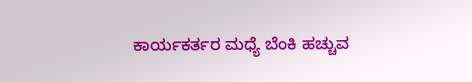ಕಾರ್ಯಕರ್ತರ ಮಧ್ಯೆ ಬೆಂಕಿ ಹಚ್ಚುವ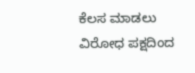ಕೆಲಸ ಮಾಡಲು ವಿರೋಧ ಪಕ್ಷದಿಂದ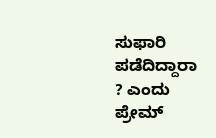ಸುಫಾರಿ ಪಡೆದಿದ್ದಾರಾ ? ಎಂದು ಪ್ರೇಮ್‌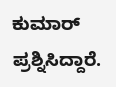ಕುಮಾರ್‌ ಪ್ರಶ್ನಿಸಿದ್ದಾರೆ.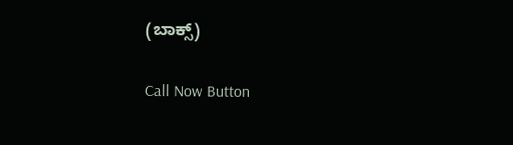(ಬಾಕ್ಸ್‌)

Call Now Button